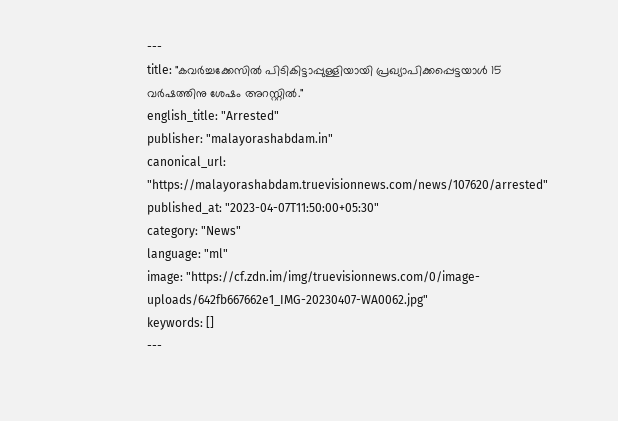---
title: "കവർച്ചക്കേസിൽ പിടികിട്ടാപ്പുള്ളിയായി പ്രഖ്യാപിക്കപ്പെട്ടയാൾ 15 വർഷത്തിനു ശേഷം അറസ്റ്റിൽ."
english_title: "Arrested"
publisher: "malayorashabdam.in"
canonical_url: "https://malayorashabdam.truevisionnews.com/news/107620/arrested"
published_at: "2023-04-07T11:50:00+05:30"
category: "News"
language: "ml"
image: "https://cf.zdn.im/img/truevisionnews.com/0/image-uploads/642fb667662e1_IMG-20230407-WA0062.jpg"
keywords: []
---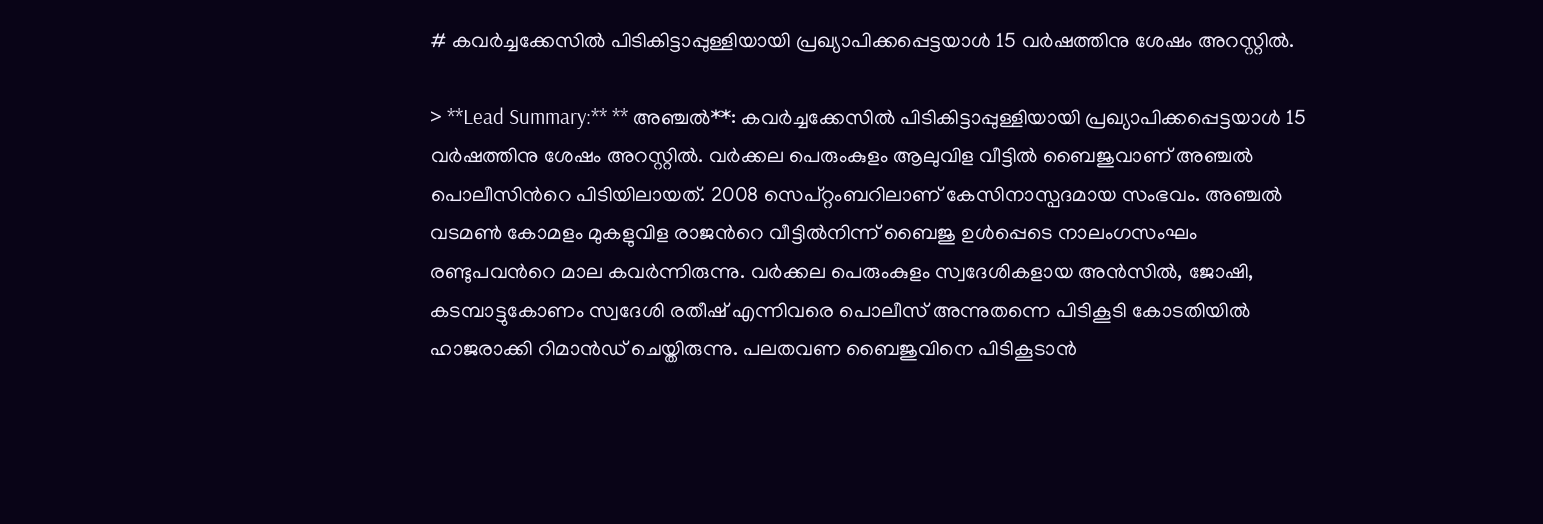# കവർച്ചക്കേസിൽ പിടികിട്ടാപ്പുള്ളിയായി പ്രഖ്യാപിക്കപ്പെട്ടയാൾ 15 വർഷത്തിനു ശേഷം അറസ്റ്റിൽ.

> **Lead Summary:** ** അഞ്ചല്‍**: കവർച്ചക്കേസിൽ പിടികിട്ടാപ്പുള്ളിയായി പ്രഖ്യാപിക്കപ്പെട്ടയാൾ 15 വർഷത്തിനു ശേഷം അറസ്റ്റിൽ. വര്‍ക്കല പെരുംകുളം ആലുവിള വീട്ടില്‍ ബൈജുവാണ് അഞ്ചല്‍ പൊലീസിന്‍റെ പിടിയിലായത്. 2008 സെപ്റ്റംബറിലാണ് കേസിനാസ്പദമായ സംഭവം. അഞ്ചല്‍ വടമൺ കോമളം മുകളുവിള രാജന്‍റെ വീട്ടില്‍നിന്ന് ബൈജു ഉൾപ്പെടെ നാലംഗസംഘം രണ്ടുപവന്‍റെ മാല കവർന്നിരുന്നു. വര്‍ക്കല പെരുംകുളം സ്വദേശികളായ അന്‍സില്‍, ജോഷി, കടമ്പാട്ടുകോണം സ്വദേശി രതീഷ്‌ എന്നിവരെ പൊലീസ് അന്നുതന്നെ പിടികൂടി കോടതിയിൽ ഹാജരാക്കി റിമാൻഡ് ചെയ്തിരുന്നു. പലതവണ ബൈജുവിനെ പിടികൂടാന്‍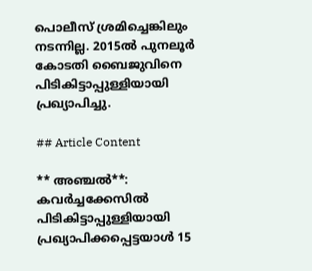പൊലീസ് ശ്രമിച്ചെങ്കിലും നടന്നില്ല. 2015ൽ പുനലൂര്‍ കോടതി ബൈജുവിനെ പിടികിട്ടാപ്പുള്ളിയായി പ്രഖ്യാപിച്ചു.

## Article Content

** അഞ്ചല്‍**: കവർച്ചക്കേസിൽ പിടികിട്ടാപ്പുള്ളിയായി പ്രഖ്യാപിക്കപ്പെട്ടയാൾ 15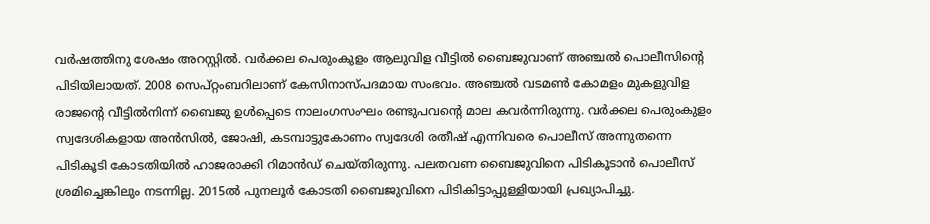വർഷത്തിനു ശേഷം അറസ്റ്റിൽ. വര്‍ക്കല പെരുംകുളം ആലുവിള വീട്ടില്‍ ബൈജുവാണ് അഞ്ചല്‍ പൊലീസിന്‍റെ പിടിയിലായത്. 2008 സെപ്റ്റംബറിലാണ് കേസിനാസ്പദമായ സംഭവം. അഞ്ചല്‍ വടമൺ കോമളം മുകളുവിള രാജന്‍റെ വീട്ടില്‍നിന്ന് ബൈജു ഉൾപ്പെടെ നാലംഗസംഘം രണ്ടുപവന്‍റെ മാല കവർന്നിരുന്നു. വര്‍ക്കല പെരുംകുളം സ്വദേശികളായ അന്‍സില്‍, ജോഷി, കടമ്പാട്ടുകോണം സ്വദേശി രതീഷ്‌ എന്നിവരെ പൊലീസ് അന്നുതന്നെ പിടികൂടി കോടതിയിൽ ഹാജരാക്കി റിമാൻഡ് ചെയ്തിരുന്നു. പലതവണ ബൈജുവിനെ പിടികൂടാന്‍ പൊലീസ് ശ്രമിച്ചെങ്കിലും നടന്നില്ല. 2015ൽ പുനലൂര്‍ കോടതി ബൈജുവിനെ പിടികിട്ടാപ്പുള്ളിയായി പ്രഖ്യാപിച്ചു.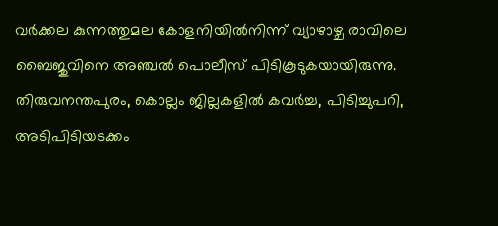വര്‍ക്കല കുന്നത്തുമല കോളനിയില്‍നിന്ന് വ്യാഴാഴ്ച രാവിലെ ബൈജുവിനെ അഞ്ചല്‍ പൊലീസ് പിടികൂടുകയായിരുന്നു. തിരുവനന്തപുരം, കൊല്ലം ജില്ലകളില്‍ കവര്‍ച്ച, പിടിച്ചുപറി, അടിപിടിയടക്കം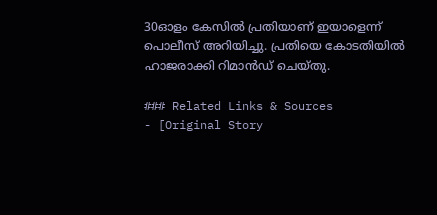30ഓളം കേസില്‍ പ്രതിയാണ് ഇയാളെന്ന് പൊലീസ് അറിയിച്ചു. പ്രതിയെ കോടതിയിൽ ഹാജരാക്കി റിമാൻഡ് ചെയ്തു.

### Related Links & Sources
- [Original Story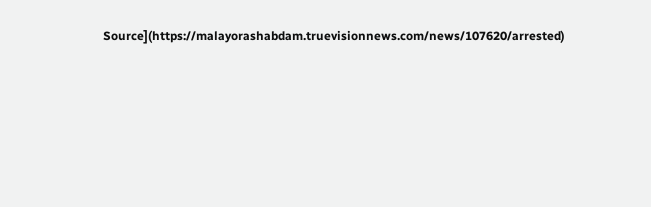Source](https://malayorashabdam.truevisionnews.com/news/107620/arrested)